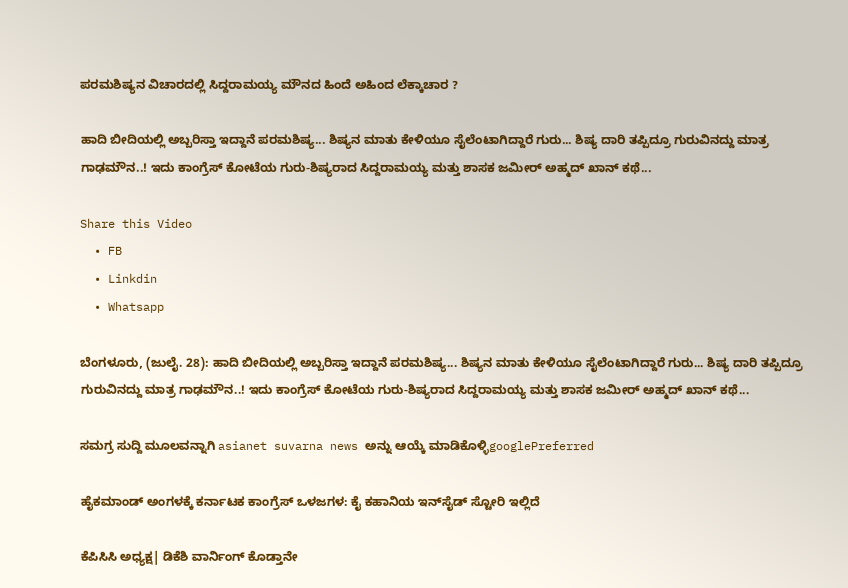ಪರಮಶಿಷ್ಯನ ವಿಚಾರದಲ್ಲಿ ಸಿದ್ದರಾಮಯ್ಯ ಮೌನದ ಹಿಂದೆ ಅಹಿಂದ ಲೆಕ್ಕಾಚಾರ ?

ಹಾದಿ ಬೀದಿಯಲ್ಲಿ ಅಬ್ಬರಿಸ್ತಾ ಇದ್ದಾನೆ ಪರಮಶಿಷ್ಯ... ಶಿಷ್ಯನ ಮಾತು ಕೇಳಿಯೂ ಸೈಲೆಂಟಾಗಿದ್ದಾರೆ ಗುರು... ಶಿಷ್ಯ ದಾರಿ ತಪ್ಪಿದ್ರೂ ಗುರುವಿನದ್ದು ಮಾತ್ರ ಗಾಢಮೌನ..! ಇದು ಕಾಂಗ್ರೆಸ್ ಕೋಟೆಯ ಗುರು-ಶಿಷ್ಯರಾದ ಸಿದ್ದರಾಮಯ್ಯ ಮತ್ತು ಶಾಸಕ ಜಮೀರ್ ಅಹ್ಮದ್ ಖಾನ್ ಕಥೆ...

Share this Video
  • FB
  • Linkdin
  • Whatsapp

ಬೆಂಗಳೂರು, (ಜುಲೈ. 28): ಹಾದಿ ಬೀದಿಯಲ್ಲಿ ಅಬ್ಬರಿಸ್ತಾ ಇದ್ದಾನೆ ಪರಮಶಿಷ್ಯ... ಶಿಷ್ಯನ ಮಾತು ಕೇಳಿಯೂ ಸೈಲೆಂಟಾಗಿದ್ದಾರೆ ಗುರು... ಶಿಷ್ಯ ದಾರಿ ತಪ್ಪಿದ್ರೂ ಗುರುವಿನದ್ದು ಮಾತ್ರ ಗಾಢಮೌನ..! ಇದು ಕಾಂಗ್ರೆಸ್ ಕೋಟೆಯ ಗುರು-ಶಿಷ್ಯರಾದ ಸಿದ್ದರಾಮಯ್ಯ ಮತ್ತು ಶಾಸಕ ಜಮೀರ್ ಅಹ್ಮದ್ ಖಾನ್ ಕಥೆ...

ಸಮಗ್ರ ಸುದ್ದಿ ಮೂಲವನ್ನಾಗಿ asianet suvarna news ಅನ್ನು ಆಯ್ಕೆ ಮಾಡಿಕೊಳ್ಳಿgooglePreferred

ಹೈಕಮಾಂಡ್‌ ಅಂಗಳಕ್ಕೆ ಕರ್ನಾಟಕ ಕಾಂಗ್ರೆಸ್‌ ಒಳಜಗಳ: ಕೈ ಕಹಾನಿಯ ಇನ್‌ಸೈಡ್ ಸ್ಟೋರಿ ಇಲ್ಲಿದೆ

ಕೆಪಿಸಿಸಿ ಅಧ್ಯಕ್ಷ| ಡಿಕೆಶಿ ವಾರ್ನಿಂಗ್ ಕೊಡ್ತಾನೇ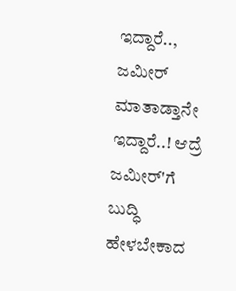ಇದ್ದಾರೆ.., ಜಮೀರ್ ಮಾತಾಡ್ತಾನೇ ಇದ್ದಾರೆ..! ಆದ್ರೆ ಜಮೀರ್'ಗೆ ಬುದ್ಧಿ ಹೇಳಬೇಕಾದ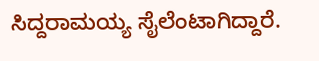ಸಿದ್ದರಾಮಯ್ಯ ಸೈಲೆಂಟಾಗಿದ್ದಾರೆ.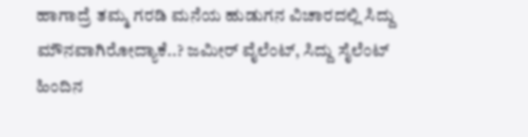ಹಾಗಾದ್ರೆ ತಮ್ಮ ಗರಡಿ ಮನೆಯ ಹುಡುಗನ ವಿಚಾರದಲ್ಲಿ ಸಿದ್ದು ಮೌನವಾಗಿರೋದ್ಯಾಕೆ..? ಜಮೀರ್ ವೈಲೆಂಟ್, ಸಿದ್ದು ಸೈಲೆಂಟ್ ಹಿಂದಿನ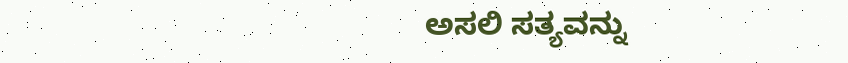ಅಸಲಿ ಸತ್ಯವನ್ನು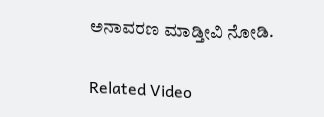ಅನಾವರಣ ಮಾಡ್ತೀವಿ ನೋಡಿ.

Related Video